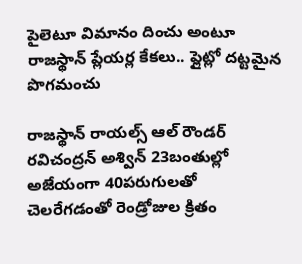పైలెటూ విమానం దించు అంటూ రాజస్థాన్ ప్లేయర్ల కేకలు.. ఫ్లైట్లో దట్టమైన పొగమంచు

రాజస్థాన్ రాయల్స్ ఆల్ రౌండర్ రవిచంద్రన్ అశ్విన్ 23బంతుల్లో అజేయంగా 40పరుగులతో చెలరేగడంతో రెండ్రోజుల క్రితం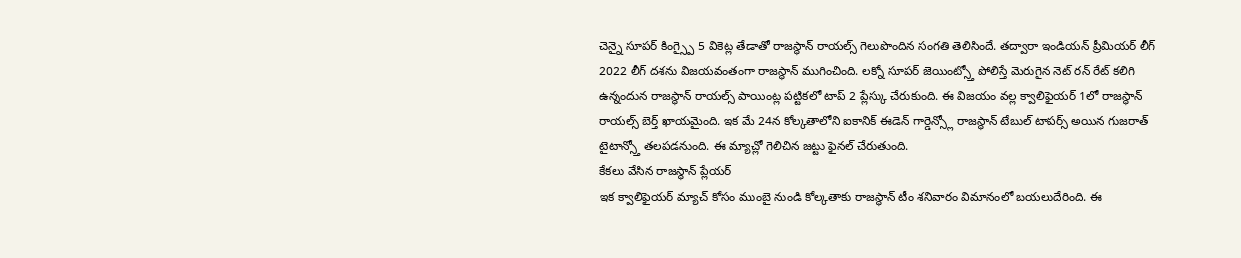చెన్నై సూపర్ కింగ్స్పై 5 వికెట్ల తేడాతో రాజస్థాన్ రాయల్స్ గెలుపొందిన సంగతి తెలిసిందే. తద్వారా ఇండియన్ ప్రీమియర్ లీగ్ 2022 లీగ్ దశను విజయవంతంగా రాజస్థాన్ ముగించింది. లక్నో సూపర్ జెయింట్స్తో పోలిస్తే మెరుగైన నెట్ రన్ రేట్ కలిగి ఉన్నందున రాజస్థాన్ రాయల్స్ పాయింట్ల పట్టికలో టాప్ 2 ప్లేస్కు చేరుకుంది. ఈ విజయం వల్ల క్వాలిఫైయర్ 1లో రాజస్థాన్ రాయల్స్ బెర్త్ ఖాయమైంది. ఇక మే 24న కోల్కతాలోని ఐకానిక్ ఈడెన్ గార్డెన్స్లో రాజస్థాన్ టేబుల్ టాపర్స్ అయిన గుజరాత్ టైటాన్స్తో తలపడనుంది. ఈ మ్యాచ్లో గెలిచిన జట్టు ఫైనల్ చేరుతుంది.
కేకలు వేసిన రాజస్థాన్ ప్లేయర్
ఇక క్వాలిఫైయర్ మ్యాచ్ కోసం ముంబై నుండి కోల్కతాకు రాజస్థాన్ టీం శనివారం విమానంలో బయలుదేరింది. ఈ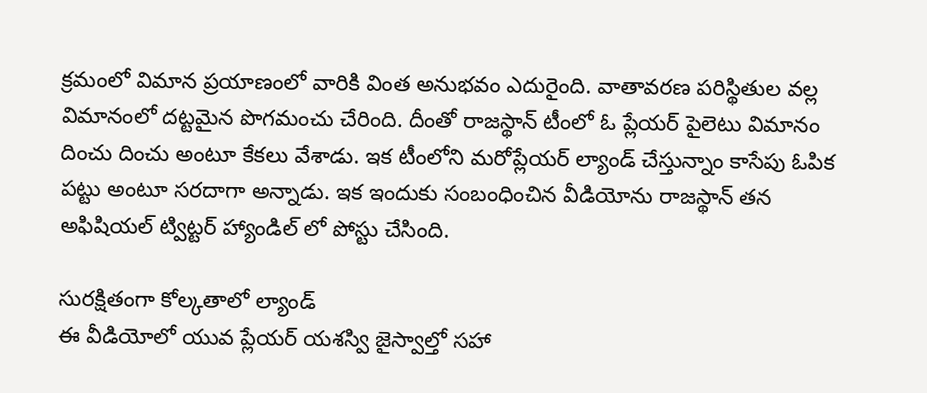క్రమంలో విమాన ప్రయాణంలో వారికి వింత అనుభవం ఎదురైంది. వాతావరణ పరిస్థితుల వల్ల విమానంలో దట్టమైన పొగమంచు చేరింది. దీంతో రాజస్థాన్ టీంలో ఓ ప్లేయర్ పైలెటు విమానం దించు దించు అంటూ కేకలు వేశాడు. ఇక టీంలోని మరోప్లేయర్ ల్యాండ్ చేస్తున్నాం కాసేపు ఓపిక పట్టు అంటూ సరదాగా అన్నాడు. ఇక ఇందుకు సంబంధించిన వీడియోను రాజస్థాన్ తన అఫిషియల్ ట్విట్టర్ హ్యాండిల్ లో పోస్టు చేసింది.

సురక్షితంగా కోల్కతాలో ల్యాండ్
ఈ వీడియోలో యువ ప్లేయర్ యశస్వి జైస్వాల్తో సహా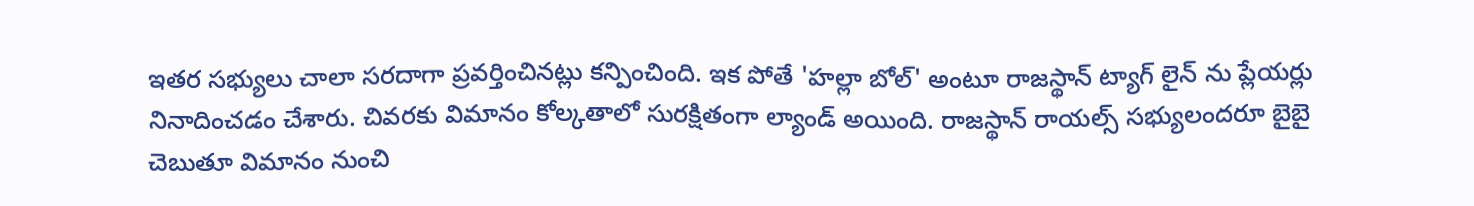ఇతర సభ్యులు చాలా సరదాగా ప్రవర్తించినట్లు కన్పించింది. ఇక పోతే 'హల్లా బోల్' అంటూ రాజస్థాన్ ట్యాగ్ లైన్ ను ప్లేయర్లు నినాదించడం చేశారు. చివరకు విమానం కోల్కతాలో సురక్షితంగా ల్యాండ్ అయింది. రాజస్థాన్ రాయల్స్ సభ్యులందరూ బైబై చెబుతూ విమానం నుంచి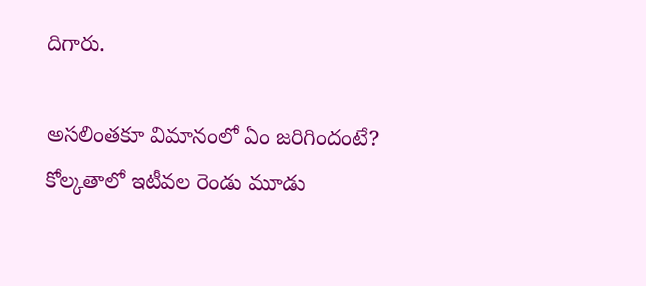దిగారు.

అసలింతకూ విమానంలో ఏం జరిగిందంటే?
కోల్కతాలో ఇటీవల రెండు మూడు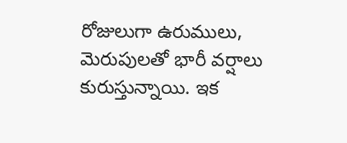రోజులుగా ఉరుములు, మెరుపులతో భారీ వర్షాలు కురుస్తున్నాయి. ఇక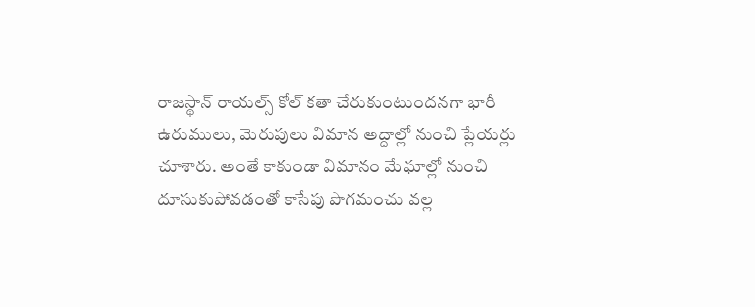రాజస్థాన్ రాయల్స్ కోల్ కతా చేరుకుంటుందనగా భారీ ఉరుములు, మెరుపులు విమాన అద్దాల్లో నుంచి ప్లేయర్లు చూశారు. అంతే కాకుండా విమానం మేఘాల్లో నుంచి దూసుకుపోవడంతో కాసేపు పొగమంచు వల్ల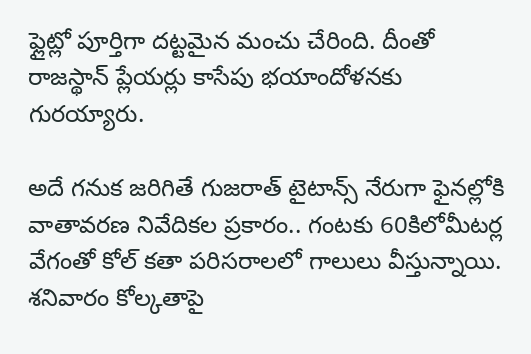ఫ్లైట్లో పూర్తిగా దట్టమైన మంచు చేరింది. దీంతో రాజస్థాన్ ప్లేయర్లు కాసేపు భయాందోళనకు గురయ్యారు.

అదే గనుక జరిగితే గుజరాత్ టైటాన్స్ నేరుగా ఫైనల్లోకి
వాతావరణ నివేదికల ప్రకారం.. గంటకు 60కిలోమీటర్ల వేగంతో కోల్ కతా పరిసరాలలో గాలులు వీస్తున్నాయి. శనివారం కోల్కతాపై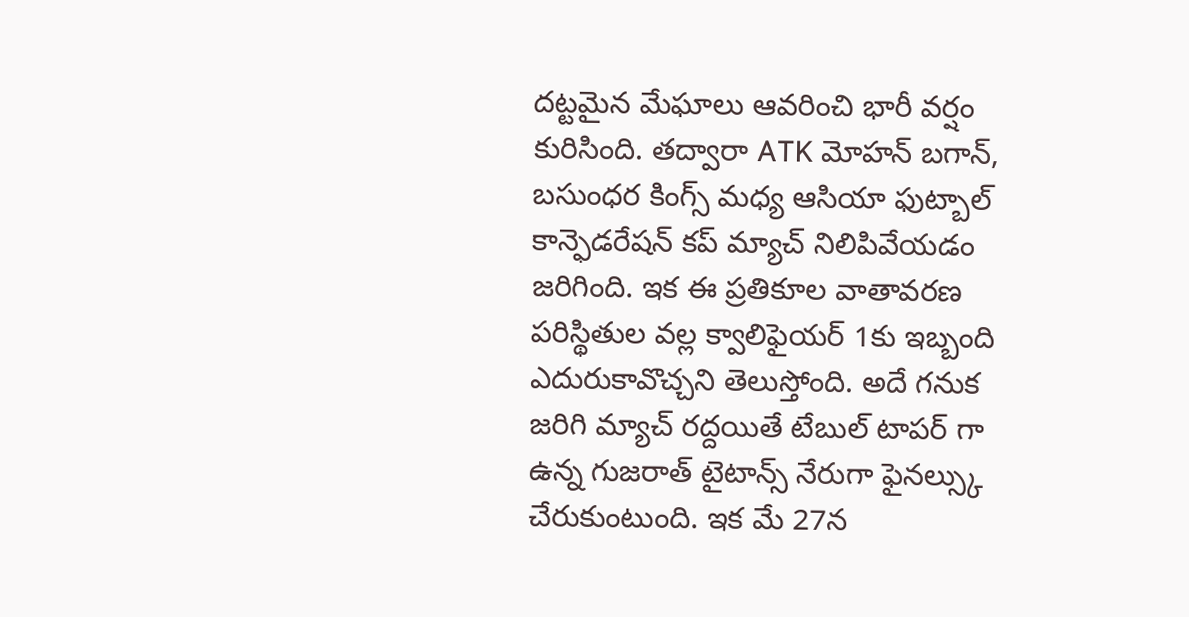దట్టమైన మేఘాలు ఆవరించి భారీ వర్షం కురిసింది. తద్వారా ATK మోహన్ బగాన్, బసుంధర కింగ్స్ మధ్య ఆసియా ఫుట్బాల్ కాన్ఫెడరేషన్ కప్ మ్యాచ్ నిలిపివేయడం జరిగింది. ఇక ఈ ప్రతికూల వాతావరణ పరిస్థితుల వల్ల క్వాలిఫైయర్ 1కు ఇబ్బంది ఎదురుకావొచ్చని తెలుస్తోంది. అదే గనుక జరిగి మ్యాచ్ రద్దయితే టేబుల్ టాపర్ గా ఉన్న గుజరాత్ టైటాన్స్ నేరుగా ఫైనల్స్కు చేరుకుంటుంది. ఇక మే 27న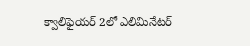క్వాలిఫైయర్ 2లో ఎలిమినేటర్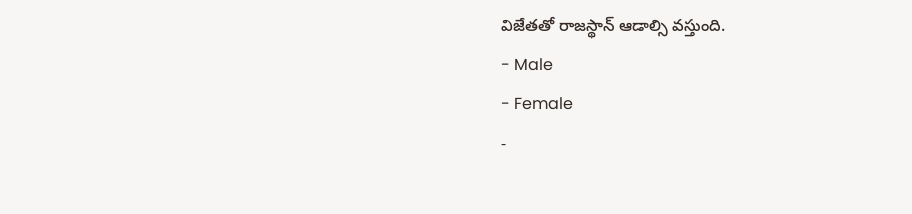విజేతతో రాజస్థాన్ ఆడాల్సి వస్తుంది.
- Male
- Female
-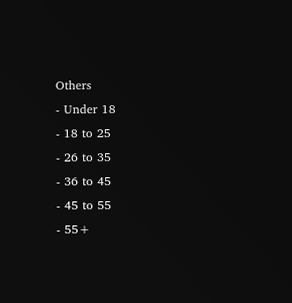Others
- Under 18
- 18 to 25
- 26 to 35
- 36 to 45
- 45 to 55
- 55+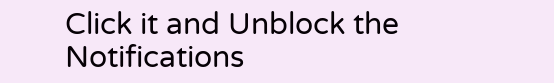Click it and Unblock the Notifications